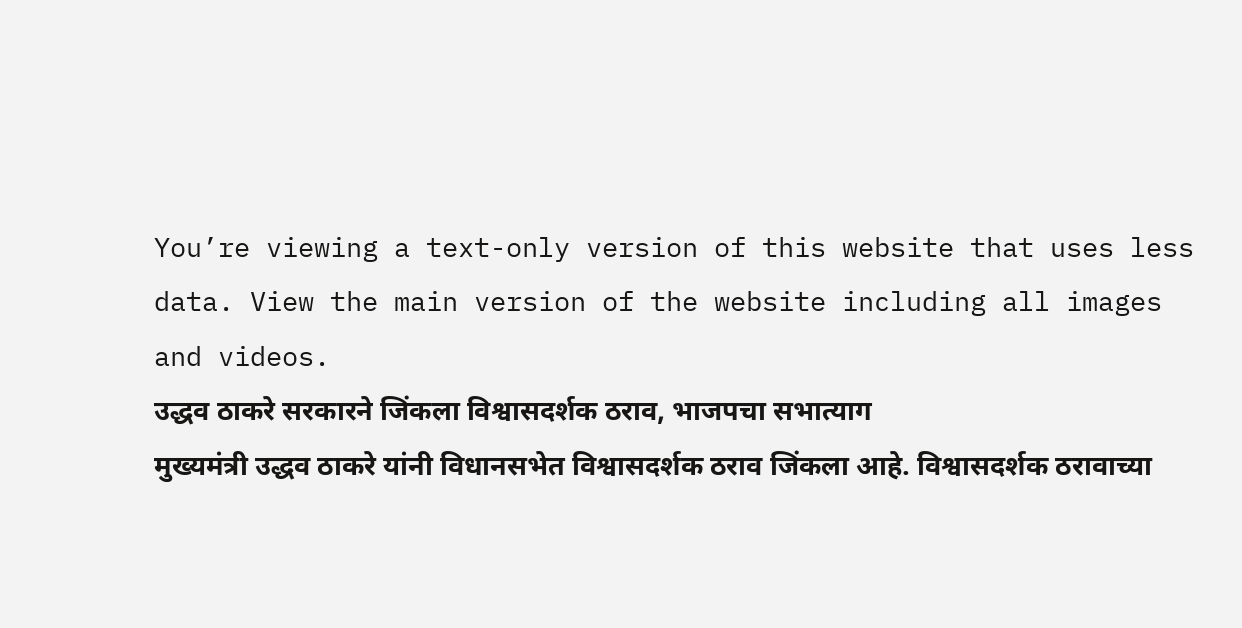You’re viewing a text-only version of this website that uses less data. View the main version of the website including all images and videos.
उद्धव ठाकरे सरकारने जिंकला विश्वासदर्शक ठराव, भाजपचा सभात्याग
मुख्यमंत्री उद्धव ठाकरे यांनी विधानसभेत विश्वासदर्शक ठराव जिंकला आहे. विश्वासदर्शक ठरावाच्या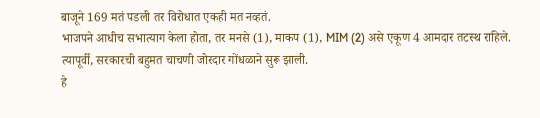बाजूने 169 मतं पडली तर विरोधात एकही मत नव्हतं.
भाजपने आधीच सभात्याग केला होता, तर मनसे (1), माकप (1), MIM (2) असे एकूण 4 आमदार तटस्थ राहिले.
त्यापूर्वी, सरकारची बहुमत चाचणी जोरदार गोंधळाने सुरू झाली.
हे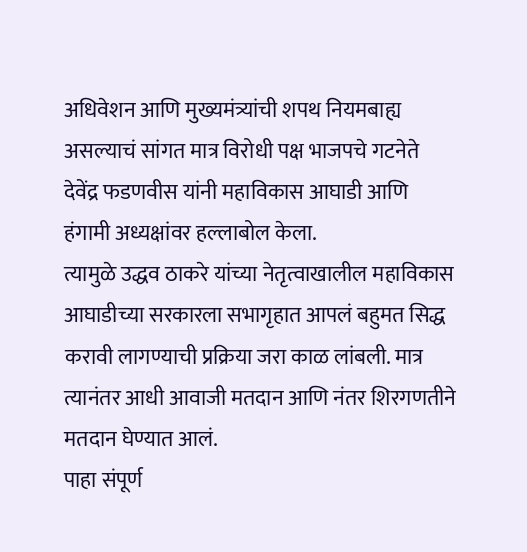अधिवेशन आणि मुख्यमंत्र्यांची शपथ नियमबाह्य असल्याचं सांगत मात्र विरोधी पक्ष भाजपचे गटनेते देवेंद्र फडणवीस यांनी महाविकास आघाडी आणि हंगामी अध्यक्षांवर हल्लाबोल केला.
त्यामुळे उद्धव ठाकरे यांच्या नेतृत्वाखालील महाविकास आघाडीच्या सरकारला सभागृहात आपलं बहुमत सिद्ध करावी लागण्याची प्रक्रिया जरा काळ लांबली. मात्र त्यानंतर आधी आवाजी मतदान आणि नंतर शिरगणतीने मतदान घेण्यात आलं.
पाहा संपूर्ण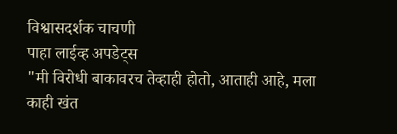विश्वासदर्शक चाचणी
पाहा लाईव्ह अपडेट्स
"मी विरोधी बाकावरच तेव्हाही होतो, आताही आहे, मला काही खंत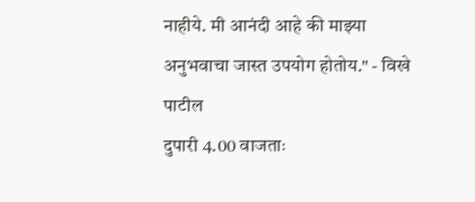नाहीये. मी आनंदी आहे की माझ्या अनुभवाचा जास्त उपयोग होतोय." - विखे पाटील
दुपारी 4.00 वाजताः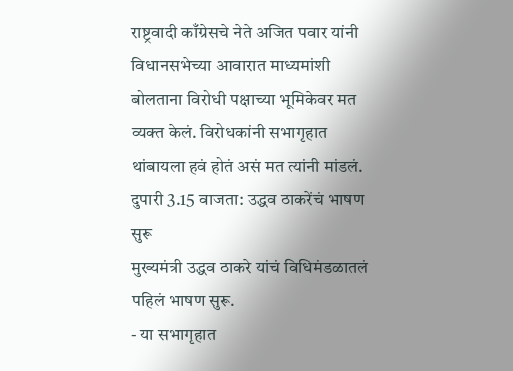राष्ट्रवादी काँग्रेसचे नेते अजित पवार यांनी विधानसभेच्या आवारात माध्यमांशी बोलताना विरोधी पक्षाच्या भूमिकेवर मत व्यक्त केलं. विरोधकांनी सभागृहात थांबायला हवं होतं असं मत त्यांनी मांडलं.
दुपारी 3.15 वाजता: उद्धव ठाकरेंचं भाषण सुरू
मुख्यमंत्री उद्धव ठाकरे यांचं विधिमंडळातलं पहिलं भाषण सुरू.
- या सभागृहात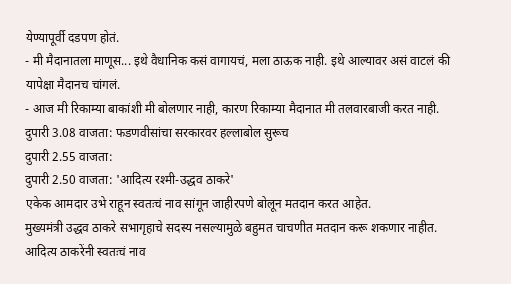येण्यापूर्वी दडपण होतं.
- मी मैदानातला माणूस... इथे वैधानिक कसं वागायचं, मला ठाऊक नाही. इथे आल्यावर असं वाटलं की यापेक्षा मैदानच चांगलं.
- आज मी रिकाम्या बाकांशी मी बोलणार नाही, कारण रिकाम्या मैदानात मी तलवारबाजी करत नाही.
दुपारी 3.08 वाजता: फडणवीसांचा सरकारवर हल्लाबोल सुरूच
दुपारी 2.55 वाजता:
दुपारी 2.50 वाजता: 'आदित्य रश्मी-उद्धव ठाकरे'
एकेक आमदार उभे राहून स्वतःचं नाव सांगून जाहीरपणे बोलून मतदान करत आहेत.
मुख्यमंत्री उद्धव ठाकरे सभागृहाचे सदस्य नसल्यामुळे बहुमत चाचणीत मतदान करू शकणार नाहीत.
आदित्य ठाकरेंनी स्वतःचं नाव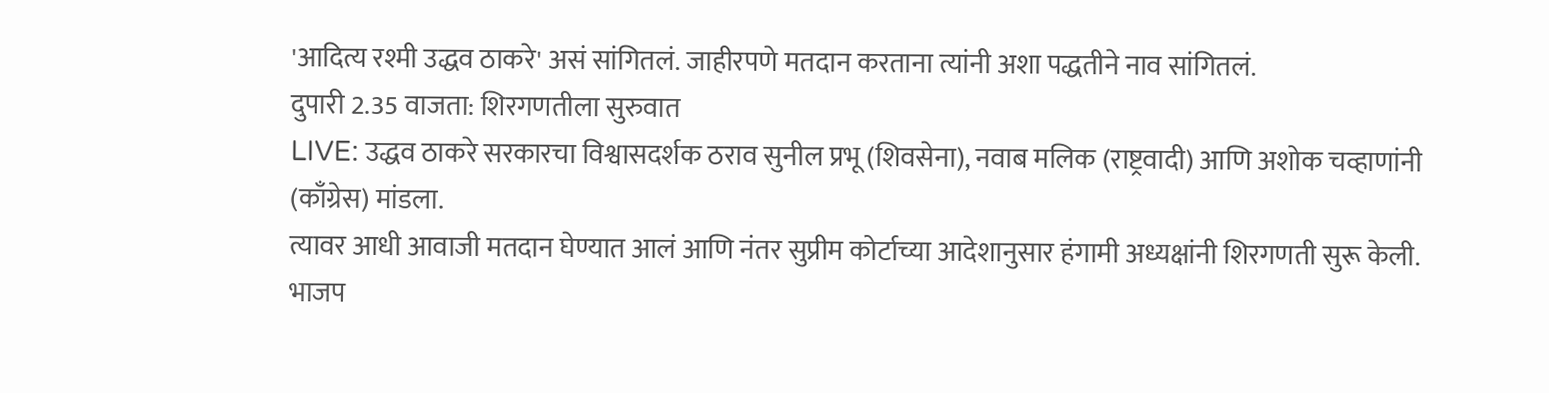'आदित्य रश्मी उद्धव ठाकरे' असं सांगितलं. जाहीरपणे मतदान करताना त्यांनी अशा पद्धतीने नाव सांगितलं.
दुपारी 2.35 वाजता: शिरगणतीला सुरुवात
LIVE: उद्धव ठाकरे सरकारचा विश्वासदर्शक ठराव सुनील प्रभू (शिवसेना), नवाब मलिक (राष्ट्रवादी) आणि अशोक चव्हाणांनी (काँग्रेस) मांडला.
त्यावर आधी आवाजी मतदान घेण्यात आलं आणि नंतर सुप्रीम कोर्टाच्या आदेशानुसार हंगामी अध्यक्षांनी शिरगणती सुरू केली.
भाजप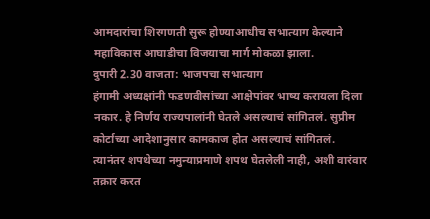आमदारांचा शिरगणती सुरू होण्याआधीच सभात्याग केल्याने महाविकास आघाडीचा विजयाचा मार्ग मोकळा झाला.
दुपारी 2.30 वाजता: भाजपचा सभात्याग
हंगामी अध्यक्षांनी फडणवीसांच्या आक्षेपांवर भाष्य करायला दिला नकार. हे निर्णय राज्यपालांनी घेतले असल्याचं सांगितलं. सुप्रीम कोर्टाच्या आदेशानुसार कामकाज होत असल्याचं सांगितलं.
त्यानंतर शपथेच्या नमुन्याप्रमाणे शपथ घेतलेली नाही, अशी वारंवार तक्रार करत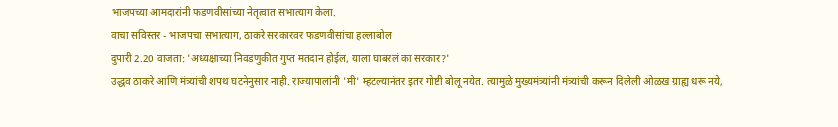भाजपच्या आमदारांनी फडणवीसांच्या नेतृत्वात सभात्याग केला.
वाचा सविस्तर - भाजपचा सभात्याग, ठाकरे सरकारवर फडणवीसांचा हल्लाबोल
दुपारी 2.20 वाजता: 'अध्यक्षाच्या निवडणुकीत गुप्त मतदान होईल, याला घाबरलं का सरकार?'
उद्धव ठाकरे आणि मंत्र्यांची शपथ घटनेनुसार नाही. राज्यापालांनी 'मी' म्हटल्यानंतर इतर गोष्टी बोलू नयेत. त्यामुळे मुख्यमंत्र्यांनी मंत्र्यांची करून दिलेली ओळख ग्राह्य धरू नये,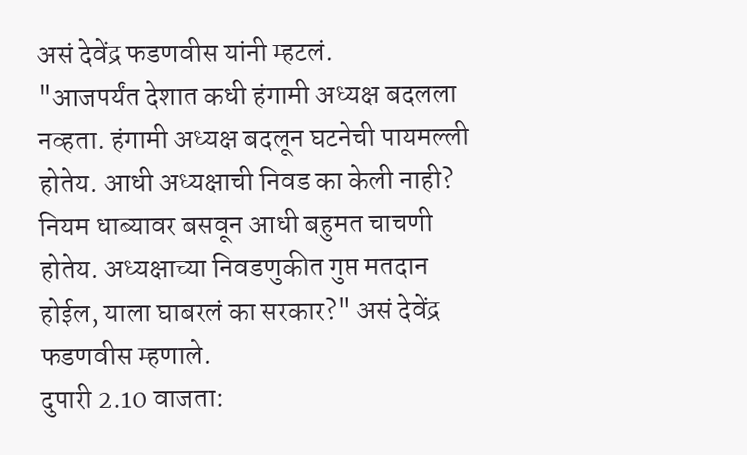असं देवेंद्र फडणवीस यांनी म्हटलं.
"आजपर्यंत देशात कधी हंगामी अध्यक्ष बदलला नव्हता. हंगामी अध्यक्ष बदलून घटनेची पायमल्ली होतेय. आधी अध्यक्षाची निवड का केली नाही? नियम धाब्यावर बसवून आधी बहुमत चाचणी होतेय. अध्यक्षाच्या निवडणुकीत गुप्त मतदान होईल, याला घाबरलं का सरकार?" असं देवेंद्र फडणवीस म्हणाले.
दुपारी 2.10 वाजता: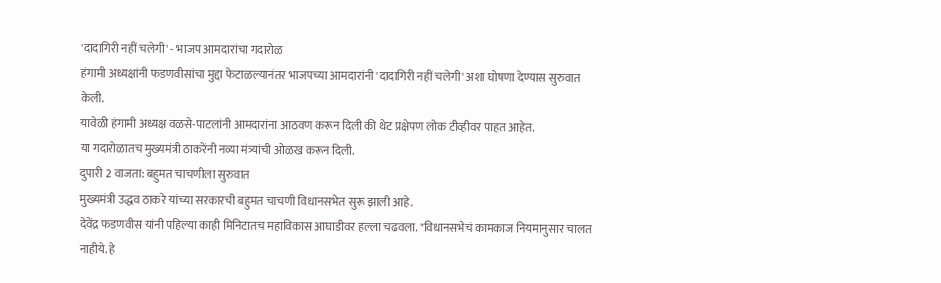'दादागिरी नहीं चलेगी' - भाजप आमदारांचा गदारोळ
हंगामी अध्यक्षांनी फडणवीसांचा मुद्दा फेटाळल्यानंतर भाजपच्या आमदारांनी 'दादागिरी नहीं चलेगी' अशा घोषणा देण्यास सुरुवात केली.
यावेळी हंगामी अध्यक्ष वळसे-पाटलांनी आमदारांना आठवण करून दिली की थेट प्रक्षेपण लोक टीव्हीवर पाहत आहेत.
या गदारोळातच मुख्यमंत्री ठाकरेंनी नव्या मंत्र्यांची ओळख करून दिली.
दुपारी 2 वाजता: बहुमत चाचणीला सुरुवात
मुख्यमंत्री उद्धव ठाकरे यांच्या सरकारची बहुमत चाचणी विधानसभेत सुरू झाली आहे.
देवेंद्र फडणवीस यांनी पहिल्या काही मिनिटातच महाविकास आघाडीवर हल्ला चढवला. "विधानसभेचं कामकाज नियमानुसार चालत नाहीये. हे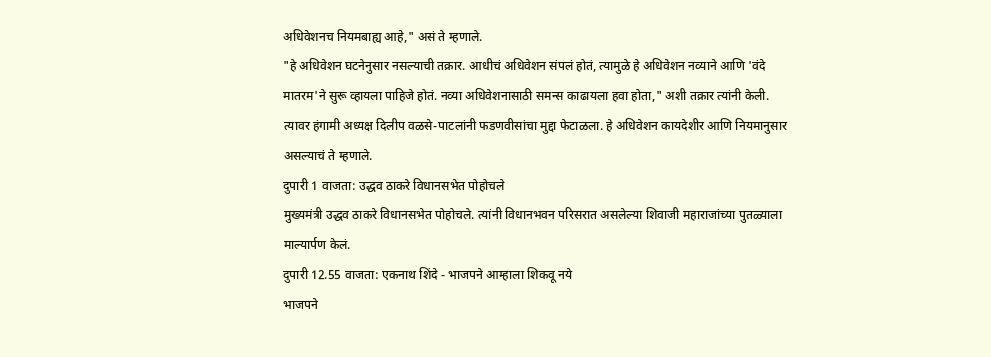अधिवेशनच नियमबाह्य आहे," असं ते म्हणाले.
"हे अधिवेशन घटनेनुसार नसल्याची तक्रार. आधीचं अधिवेशन संपलं होतं, त्यामुळे हे अधिवेशन नव्याने आणि 'वंदे मातरम'ने सुरू व्हायला पाहिजे होतं. नव्या अधिवेशनासाठी समन्स काढायला हवा होता," अशी तक्रार त्यांनी केली.
त्यावर हंगामी अध्यक्ष दिलीप वळसे-पाटलांनी फडणवीसांचा मुद्दा फेटाळला. हे अधिवेशन कायदेशीर आणि नियमानुसार असल्याचं ते म्हणाले.
दुपारी 1 वाजता: उद्धव ठाकरे विधानसभेत पोहोचले
मुख्यमंत्री उद्धव ठाकरे विधानसभेत पोहोचले. त्यांनी विधानभवन परिसरात असलेल्या शिवाजी महाराजांच्या पुतळ्याला माल्यार्पण केलं.
दुपारी 12.55 वाजता: एकनाथ शिंदे - भाजपने आम्हाला शिकवू नये
भाजपने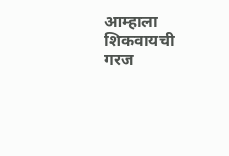आम्हाला शिकवायची गरज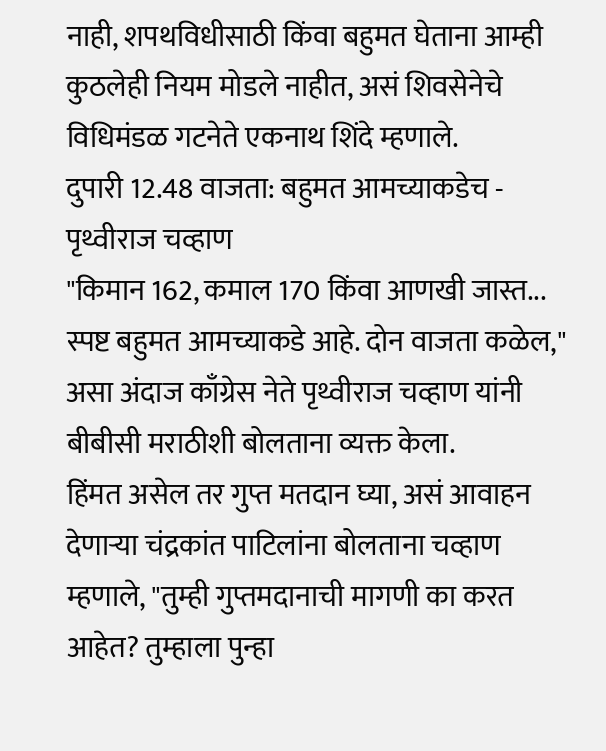नाही, शपथविधीसाठी किंवा बहुमत घेताना आम्ही कुठलेही नियम मोडले नाहीत, असं शिवसेनेचे विधिमंडळ गटनेते एकनाथ शिंदे म्हणाले.
दुपारी 12.48 वाजता: बहुमत आमच्याकडेच - पृथ्वीराज चव्हाण
"किमान 162, कमाल 170 किंवा आणखी जास्त... स्पष्ट बहुमत आमच्याकडे आहे. दोन वाजता कळेल," असा अंदाज काँग्रेस नेते पृथ्वीराज चव्हाण यांनी बीबीसी मराठीशी बोलताना व्यक्त केला.
हिंमत असेल तर गुप्त मतदान घ्या, असं आवाहन देणाऱ्या चंद्रकांत पाटिलांना बोलताना चव्हाण म्हणाले, "तुम्ही गुप्तमदानाची मागणी का करत आहेत? तुम्हाला पुन्हा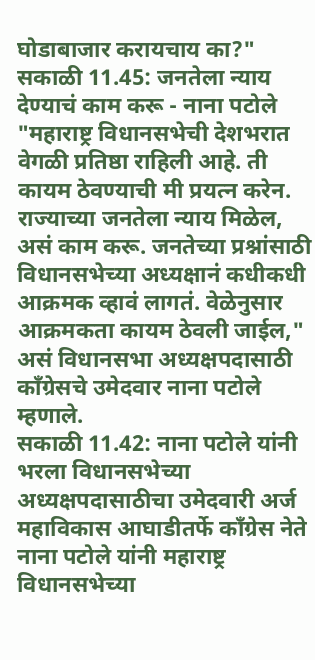घोडाबाजार करायचाय का?"
सकाळी 11.45: जनतेला न्याय देण्याचं काम करू - नाना पटोले
"महाराष्ट्र विधानसभेची देशभरात वेगळी प्रतिष्ठा राहिली आहे. ती कायम ठेवण्याची मी प्रयत्न करेन. राज्याच्या जनतेला न्याय मिळेल, असं काम करू. जनतेच्या प्रश्नांसाठी विधानसभेच्या अध्यक्षानं कधीकधी आक्रमक व्हावं लागतं. वेळेनुसार आक्रमकता कायम ठेवली जाईल," असं विधानसभा अध्यक्षपदासाठी काँग्रेसचे उमेदवार नाना पटोले म्हणाले.
सकाळी 11.42: नाना पटोले यांनी भरला विधानसभेच्या अध्यक्षपदासाठीचा उमेदवारी अर्ज
महाविकास आघाडीतर्फे काँग्रेस नेते नाना पटोले यांनी महाराष्ट्र विधानसभेच्या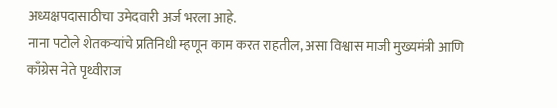अध्यक्षपदासाठीचा उमेदवारी अर्ज भरला आहे.
नाना पटोले शेतकऱ्यांचे प्रतिनिधी म्हणून काम करत राहतील, असा विश्वास माजी मुख्यमंत्री आणि काँग्रेस नेते पृथ्वीराज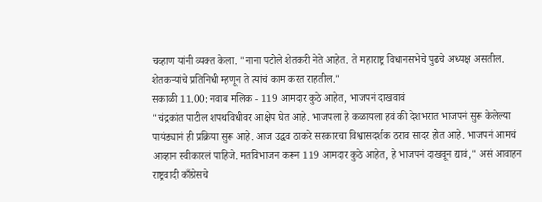चव्हाण यांनी व्यक्त केला. "नाना पटोले शेतकरी नेते आहेत. ते महाराष्ट्र विधानसभेचे पुढचे अध्यक्ष असतील. शेतकऱ्यांचे प्रतिनिधी म्हणून ते त्यांचं काम करत राहतील."
सकाळी 11.00: नवाब मलिक - 119 आमदार कुठे आहेत, भाजपनं दाखवावं
"चंद्रकांत पाटील शपथविधीवर आक्षेप घेत आहे. भाजपला हे कळायला हवं की देशभरात भाजपनं सुरू केलेल्या पायंड्यानं ही प्रक्रिया सुरू आहे. आज उद्धव ठाकरे सरकारचा विश्वासदर्शक ठराव सादर होत आहे. भाजपनं आमचं आव्हान स्वीकारलं पाहिजे. मतविभाजन करून 119 आमदार कुठे आहेत, हे भाजपनं दाखवून द्यावं," असं आवाहन राष्ट्रवादी काँग्रेसचे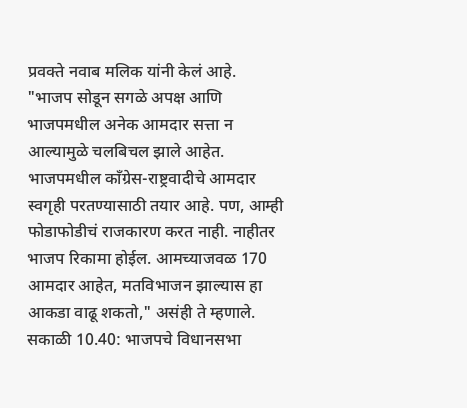प्रवक्ते नवाब मलिक यांनी केलं आहे.
"भाजप सोडून सगळे अपक्ष आणि भाजपमधील अनेक आमदार सत्ता न आल्यामुळे चलबिचल झाले आहेत. भाजपमधील काँग्रेस-राष्ट्रवादीचे आमदार स्वगृही परतण्यासाठी तयार आहे. पण, आम्ही फोडाफोडीचं राजकारण करत नाही. नाहीतर भाजप रिकामा होईल. आमच्याजवळ 170 आमदार आहेत, मतविभाजन झाल्यास हा आकडा वाढू शकतो," असंही ते म्हणाले.
सकाळी 10.40: भाजपचे विधानसभा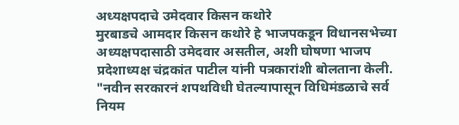अध्यक्षपदाचे उमेदवार किसन कथोरे
मुरबाडचे आमदार किसन कथोरे हे भाजपकडून विधानसभेच्या अध्यक्षपदासाठी उमेदवार असतील, अशी घोषणा भाजप प्रदेशाध्यक्ष चंद्रकांत पाटील यांनी पत्रकारांशी बोलताना केली.
"नवीन सरकारनं शपथविधी घेतल्यापासून विधिमंडळाचे सर्व नियम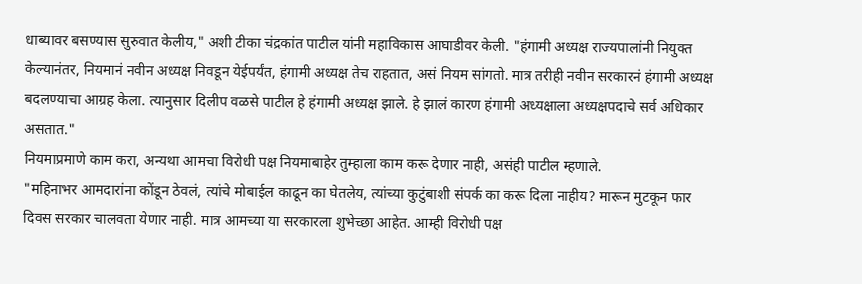धाब्यावर बसण्यास सुरुवात केलीय," अशी टीका चंद्रकांत पाटील यांनी महाविकास आघाडीवर केली. "हंगामी अध्यक्ष राज्यपालांनी नियुक्त केल्यानंतर, नियमानं नवीन अध्यक्ष निवडून येईपर्यंत, हंगामी अध्यक्ष तेच राहतात, असं नियम सांगतो. मात्र तरीही नवीन सरकारनं हंगामी अध्यक्ष बदलण्याचा आग्रह केला. त्यानुसार दिलीप वळसे पाटील हे हंगामी अध्यक्ष झाले. हे झालं कारण हंगामी अध्यक्षाला अध्यक्षपदाचे सर्व अधिकार असतात."
नियमाप्रमाणे काम करा, अन्यथा आमचा विरोधी पक्ष नियमाबाहेर तुम्हाला काम करू देणार नाही, असंही पाटील म्हणाले.
"महिनाभर आमदारांना कोंडून ठेवलं, त्यांचे मोबाईल काढून का घेतलेय, त्यांच्या कुटुंबाशी संपर्क का करू दिला नाहीय? मारून मुटकून फार दिवस सरकार चालवता येणार नाही. मात्र आमच्या या सरकारला शुभेच्छा आहेत. आम्ही विरोधी पक्ष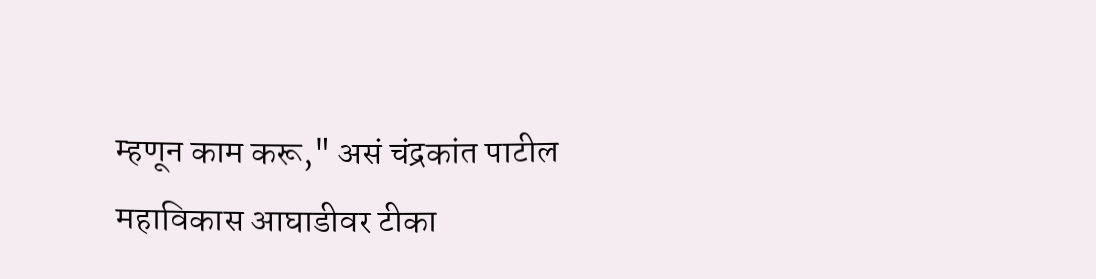म्हणून काम करू," असं चंद्रकांत पाटील महाविकास आघाडीवर टीका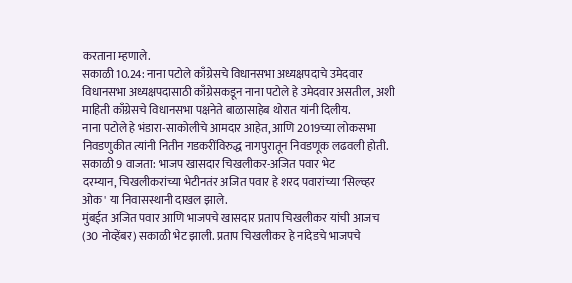करताना म्हणाले.
सकाळी 10.24: नाना पटोले काँग्रेसचे विधानसभा अध्यक्षपदाचे उमेदवार
विधानसभा अध्यक्षपदासाठी काँग्रेसकडून नाना पटोले हे उमेदवार असतील, अशी माहिती काँग्रेसचे विधानसभा पक्षनेते बाळासाहेब थोरात यांनी दिलीय.
नाना पटोले हे भंडारा-साकोलीचे आमदार आहेत, आणि 2019च्या लोकसभा निवडणुकीत त्यांनी नितीन गडकरींविरुद्ध नागपुरातून निवडणूक लढवली होती.
सकाळी 9 वाजता: भाजप खासदार चिखलीकर-अजित पवार भेट
दरम्यान, चिखलीकरांच्या भेटीनतंर अजित पवार हे शरद पवारांच्या 'सिल्व्हर ओक' या निवासस्थानी दाखल झाले.
मुंबईत अजित पवार आणि भाजपचे खासदार प्रताप चिखलीकर यांची आजच (30 नोव्हेंबर) सकाळी भेट झाली. प्रताप चिखलीकर हे नांदेडचे भाजपचे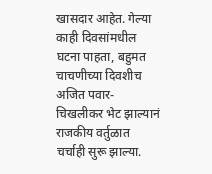खासदार आहेत. गेल्या काही दिवसांमधील घटना पाहता, बहुमत चाचणीच्या दिवशीच अजित पवार-चिखलीकर भेट झाल्यानं राजकीय वर्तुळात चर्चाही सुरू झाल्या.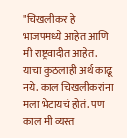"चिखलीकर हे भाजपमध्ये आहेत आणि मी राष्ट्रवादीत आहेत. याचा कुठलाही अर्थ काढू नये. काल चिखलीकरांना मला भेटायचं होतं. पण काल मी व्यस्त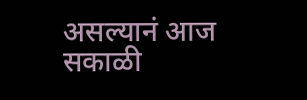असल्यानं आज सकाळी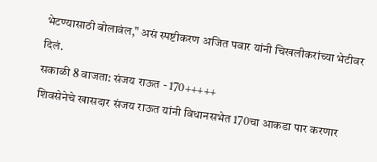भेटण्यासाठी बोलावंल," असं स्पष्टीकरण अजित पवार यांनी चिखलीकरांच्या भेटीवर दिलं.
सकाळी 8 वाजता: संजय राऊत - 170+++++
शिवसेनेचे खासदार संजय राऊत यांनी विधानसभेत 170चा आकडा पार करणार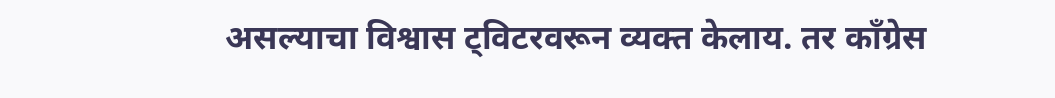असल्याचा विश्वास ट्विटरवरून व्यक्त केलाय. तर काँग्रेस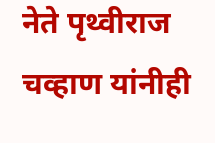नेते पृथ्वीराज चव्हाण यांनीही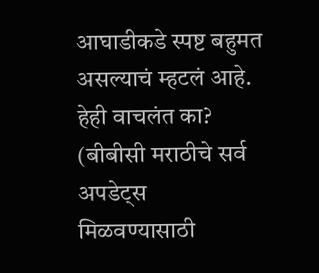आघाडीकडे स्पष्ट बहुमत असल्याचं म्हटलं आहे.
हेही वाचलंत का?
(बीबीसी मराठीचे सर्व अपडेट्स मिळवण्यासाठी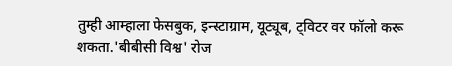तुम्ही आम्हाला फेसबुक, इन्स्टाग्राम, यूट्यूब, ट्विटर वर फॉलो करू शकता.'बीबीसी विश्व' रोज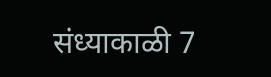संध्याकाळी 7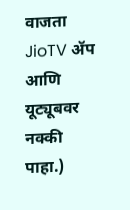वाजता JioTV ॲप आणि यूट्यूबवर नक्की पाहा.)